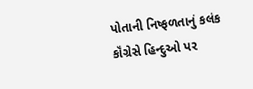પોતાની નિષ્ફળતાનું કલંક કૉંગ્રેસે હિન્દુઓ પર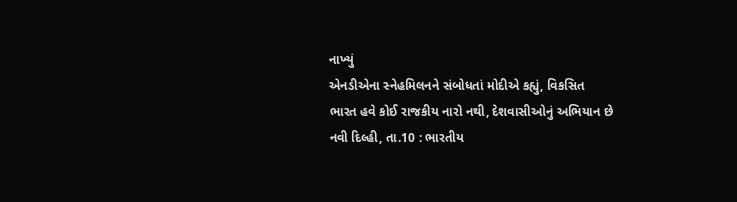નાખ્યું
એનડીએના સ્નેહમિલનને સંબોધતાં મોદીએ કહ્યું, વિકસિત
ભારત હવે કોઈ રાજકીય નારો નથી, દેશવાસીઓનું અભિયાન છે
નવી દિલ્હી, તા.10 : ભારતીય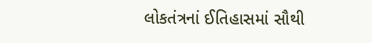લોકતંત્રનાં ઈતિહાસમાં સૌથી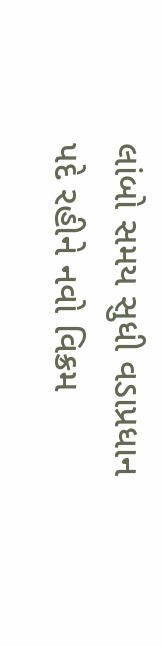લાંબો સમય સુધી વડાપ્રધાન પદે રહીને નવો વિક્રમ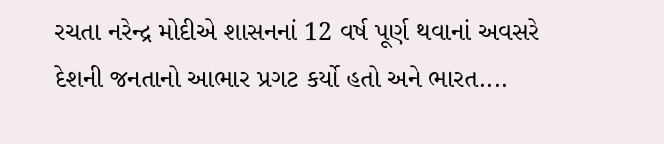રચતા નરેન્દ્ર મોદીએ શાસનનાં 12 વર્ષ પૂર્ણ થવાનાં અવસરે દેશની જનતાનો આભાર પ્રગટ કર્યો હતો અને ભારત....